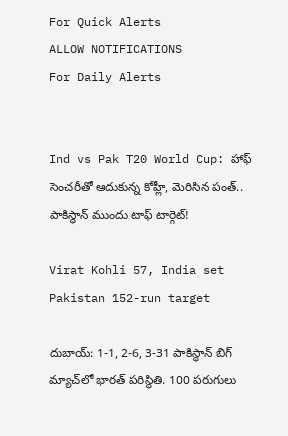For Quick Alerts
ALLOW NOTIFICATIONS
For Daily Alerts


Ind vs Pak T20 World Cup: హాఫ్ సెంచరీతో ఆదుకున్న కోహ్లీ, మెరిసిన పంత్.. పాకిస్థాన్ ముందు టాఫ్ టార్గెట్!

Virat Kohli 57, India set Pakistan 152-run target

దుబాయ్: 1-1, 2-6, 3-31 పాకిస్థాన్ బిగ్ మ్యాచ్‌లో భారత్ పరిస్థితి. 100 పరుగులు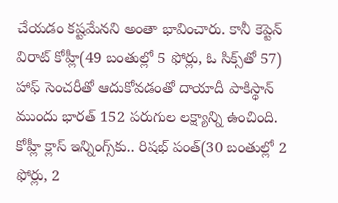చేయడం కష్టమేనని అంతా భావించారు. కానీ కెప్టెన్ విరాట్ కోహ్లీ(49 బంతుల్లో 5 ఫోర్లు, ఓ సిక్స్‌తో 57) హాఫ్ సెంచరీతో ఆదుకోవడంతో దాయాదీ పాకిస్థాన్ ముందు భారత్ 152 పరుగుల లక్ష్యాన్ని ఉంచింది. కోహ్లీ క్లాస్ ఇన్నింగ్స్‌కు.. రిషభ్ పంత్(30 బంతుల్లో 2 ఫోర్లు, 2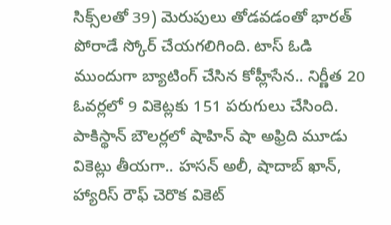సిక్స్‌లతో 39) మెరుపులు తోడవడంతో భారత్ పోరాడే స్కోర్ చేయగలిగింది. టాస్ ఓడి ముందుగా బ్యాటింగ్ చేసిన కోహ్లీసేన.. నిర్ణీత 20 ఓవర్లలో 9 వికెట్లకు 151 పరుగులు చేసింది. పాకిస్థాన్ బౌలర్లలో షాహిన్ షా అఫ్రిది మూడు వికెట్లు తీయగా.. హసన్ అలీ, షాదాబ్ ఖాన్, హ్యారిస్ రౌఫ్ చెరొక వికెట్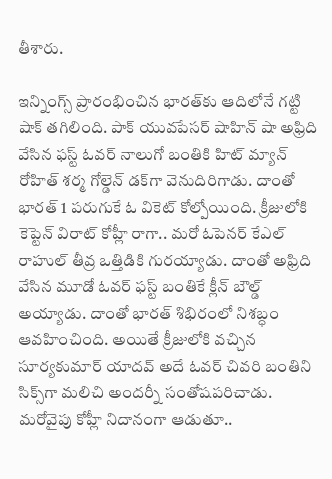తీశారు.

ఇన్నింగ్స్ ప్రారంభించిన భారత్‌కు ఆదిలోనే గట్టి షాక్ తగిలింది. పాక్ యువపేసర్ షాహిన్ షా అఫ్రిది వేసిన ఫస్ట్ ఓవర్ నాలుగో బంతికి హిట్ మ్యాన్ రోహిత్ శర్మ గోల్డెన్ డక్‌గా వెనుదిరిగాడు. దాంతో భారత్ 1 పరుగుకే ఓ వికెట్ కోల్పోయింది. క్రీజులోకి కెప్టెన్ విరాట్ కోహ్లీ రాగా.. మరో ఓపెనర్ కేఎల్ రాహుల్ తీవ్ర ఒత్తిడికి గురయ్యాడు. దాంతో అఫ్రిది వేసిన మూడో ఓవర్ ఫస్ట్ బంతికే క్లీన్ బౌల్డ్ అయ్యాడు. దాంతో భారత్ శిభిరంలో నిశబ్ధం ఆవహించింది. అయితే క్రీజులోకి వచ్చిన సూర్యకుమార్ యాదవ్ అదే ఓవర్ చివరి బంతిని సిక్స్‌గా మలిచి అందర్నీ సంతోషపరిచాడు. మరోవైపు కోహ్లీ నిదానంగా ఆడుతూ..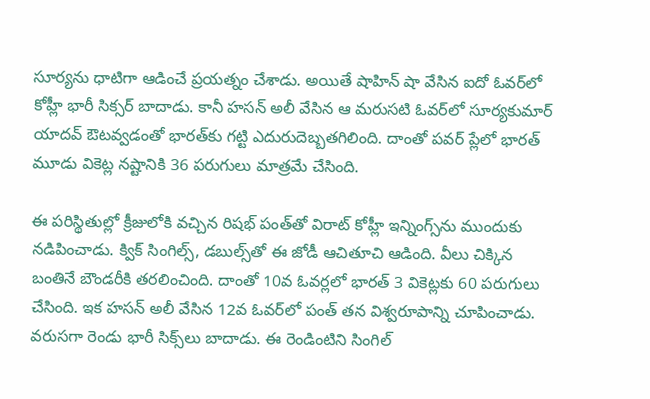సూర్యను ధాటిగా ఆడించే ప్రయత్నం చేశాడు. అయితే షాహిన్ షా వేసిన ఐదో ఓవర్‌లో కోహ్లీ భారీ సిక్సర్‌‌ బాదాడు. కానీ హసన్ అలీ వేసిన ఆ మరుసటి ఓవర్‌లో సూర్యకుమార్ యాదవ్ ఔటవ్వడంతో భారత్‌కు గట్టి ఎదురుదెబ్బతగిలింది. దాంతో పవర్ ప్లేలో భారత్ మూడు వికెట్ల నష్టానికి 36 పరుగులు మాత్రమే చేసింది.

ఈ పరిస్థితుల్లో క్రీజులోకి వచ్చిన రిషభ్ పంత్‌తో విరాట్ కోహ్లీ ఇన్నింగ్స్‌ను ముందుకు నడిపించాడు. క్విక్ సింగిల్స్, డబుల్స్‌తో ఈ జోడీ ఆచితూచి ఆడింది. వీలు చిక్కిన బంతినే బౌండరీకి తరలించింది. దాంతో 10వ ఓవర్లలో భారత్ 3 వికెట్లకు 60 పరుగులు చేసింది. ఇక హసన్ అలీ వేసిన 12వ ఓవర్‌లో పంత్ తన విశ్వరూపాన్ని చూపించాడు. వరుసగా రెండు భారీ సిక్స్‌లు బాదాడు. ఈ రెండింటిని సింగిల్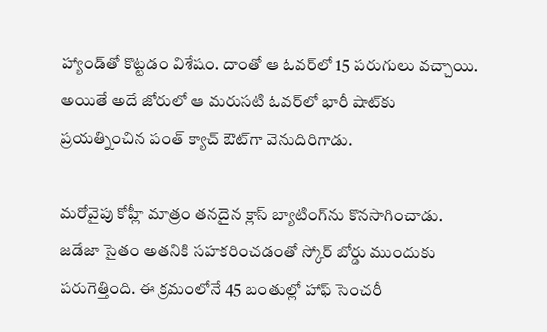హ్యాండ్‌తో కొట్టడం విశేషం. దాంతో ఆ ఓవర్‌లో 15 పరుగులు వచ్చాయి. అయితే అదే జోరులో ఆ మరుసటి ఓవర్‌లో భారీ షాట్‌కు ప్రయత్నించిన పంత్ క్యాచ్ ఔట్‌గా వెనుదిరిగాడు.

మరోవైపు కోహ్లీ మాత్రం తనదైన క్లాస్ బ్యాటింగ్‌ను కొనసాగించాడు. జడేజా సైతం అతనికి సహకరించడంతో స్కోర్ బోర్డు ముందుకు పరుగెత్తింది. ఈ క్రమంలోనే 45 బంతుల్లో హాఫ్ సెంచరీ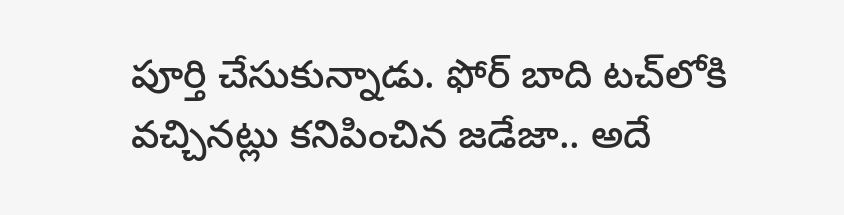పూర్తి చేసుకున్నాడు. ఫోర్ బాది టచ్‌లోకి వచ్చినట్లు కనిపించిన జడేజా.. అదే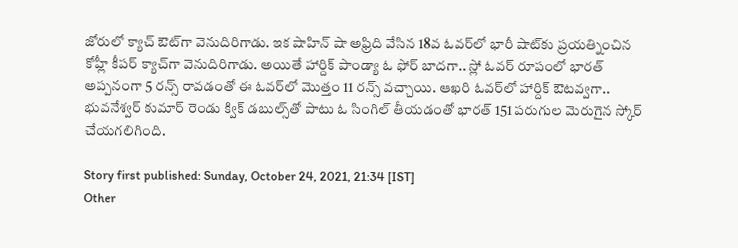జోరులో క్యాచ్ ఔట్‌గా వెనుదిరిగాడు. ఇక షాహిన్ షా అఫ్రిది వేసిన 18వ ఓవర్‌లో భారీ షాట్‌కు ప్రయత్నించిన కోహ్లీ కీపర్ క్యాచ్‌గా వెనుదిరిగాడు. అయితే హార్దిక్ పాండ్యా ఓ ఫోర్ బాదగా.. స్లో ఓవర్ రూపంలో భారత్ అప్పనంగా 5 రన్స్ రావడంతో ఈ ఓవర్‌లో మొత్తం 11 రన్స్ వచ్చాయి. ఆఖరి ఓవర్‌లో హార్దిక్ ఔటవ్వగా.. భువనేశ్వర్ కుమార్ రెండు క్విక్ డబుల్స్‌తో పాటు ఓ సింగిల్ తీయడంతో భారత్ 151 పరుగుల మెరుగైన స్కోర్ చేయగలిగింది.

Story first published: Sunday, October 24, 2021, 21:34 [IST]
Other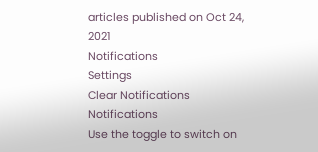articles published on Oct 24, 2021
Notifications
Settings
Clear Notifications
Notifications
Use the toggle to switch on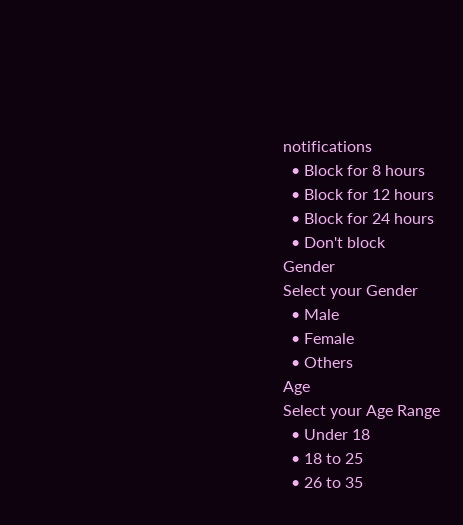notifications
  • Block for 8 hours
  • Block for 12 hours
  • Block for 24 hours
  • Don't block
Gender
Select your Gender
  • Male
  • Female
  • Others
Age
Select your Age Range
  • Under 18
  • 18 to 25
  • 26 to 35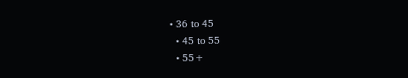• 36 to 45
  • 45 to 55
  • 55+